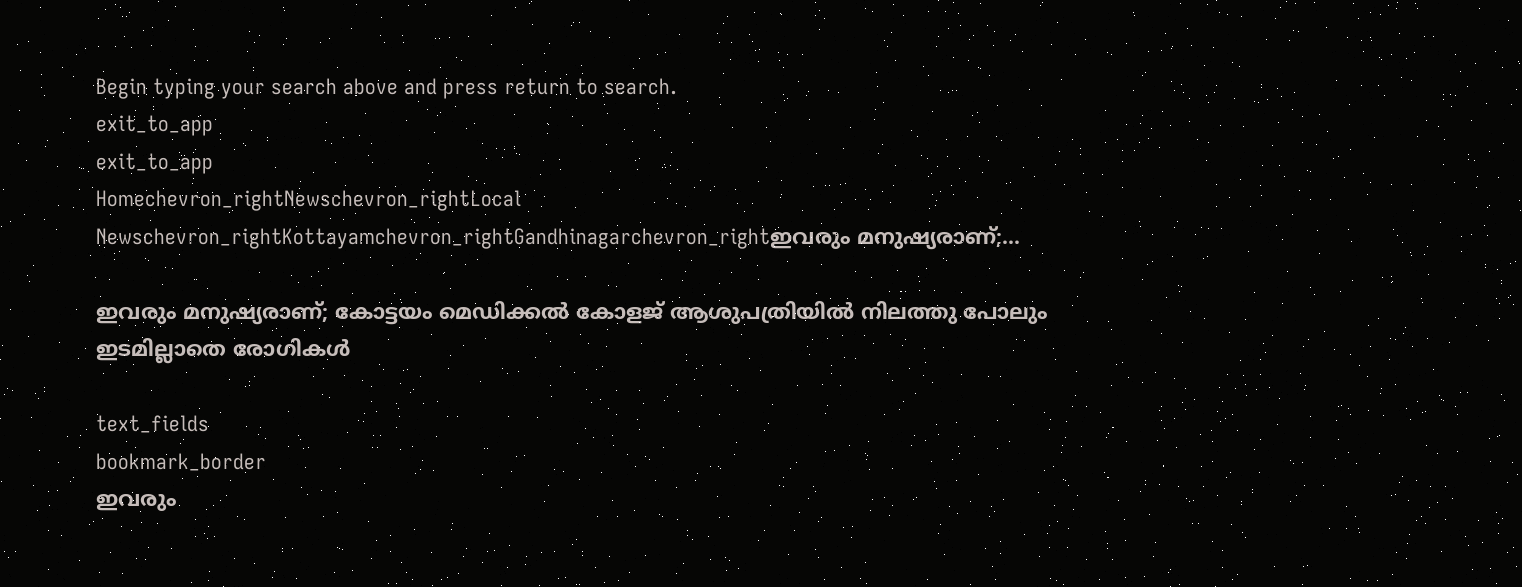Begin typing your search above and press return to search.
exit_to_app
exit_to_app
Homechevron_rightNewschevron_rightLocal Newschevron_rightKottayamchevron_rightGandhinagarchevron_rightഇവരും മനുഷ്യരാണ്;...

ഇവരും മനുഷ്യരാണ്; കോട്ടയം മെഡിക്കൽ കോളജ് ആശുപത്രിയിൽ നിലത്തു പോലും ഇടമില്ലാതെ രോഗികൾ

text_fields
bookmark_border
ഇവരും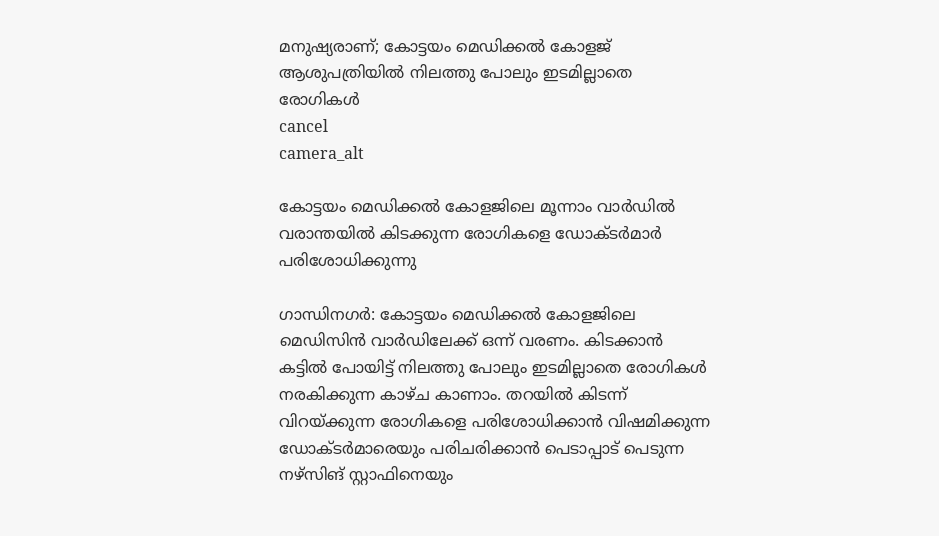മനുഷ്യരാണ്; കോട്ടയം മെഡിക്കൽ കോളജ് ആശുപത്രിയിൽ നിലത്തു പോലും ഇടമില്ലാതെ രോഗികൾ
cancel
camera_alt

കോട്ടയം മെഡിക്കൽ കോളജിലെ മൂന്നാം വാർഡിൽ വരാന്തയിൽ കിടക്കുന്ന രോഗികളെ ഡോക്ടർമാർ പരിശോധിക്കുന്നു

ഗാന്ധിനഗർ: കോട്ടയം മെഡിക്കൽ കോളജിലെ മെഡിസിൻ വാർഡിലേക്ക് ഒന്ന് വരണം. കിടക്കാൻ കട്ടിൽ പോയിട്ട് നിലത്തു പോലും ഇടമില്ലാതെ രോഗികൾ നരകിക്കുന്ന കാഴ്ച കാണാം. തറയിൽ കിടന്ന് വിറയ്ക്കുന്ന രോഗികളെ പരിശോധിക്കാൻ വിഷമിക്കുന്ന ഡോക്ടർമാരെയും പരിചരിക്കാൻ പെടാപ്പാട് പെടുന്ന നഴ്സിങ് സ്റ്റാഫിനെയും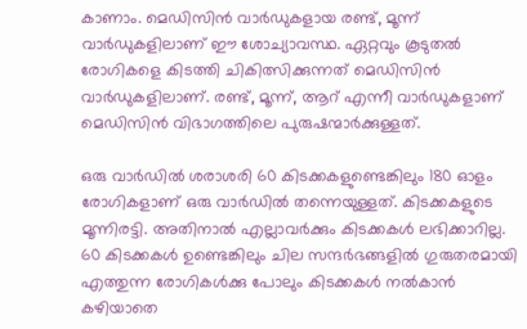കാണാം. മെഡിസിൻ വാർഡുകളായ രണ്ട്, മൂന്ന് വാർഡുകളിലാണ് ഈ ശോച്യാവസ്ഥ. ഏറ്റവും കൂടുതൽ രോഗികളെ കിടത്തി ചികിത്സിക്കുന്നത് മെഡിസിൻ വാർഡുകളിലാണ്. രണ്ട്, മൂന്ന്, ആറ് എന്നീ വാർഡുകളാണ് മെഡിസിൻ വിഭാഗത്തിലെ പുരുഷന്മാർക്കുള്ളത്.

ഒരു വാർഡിൽ ശരാശരി 60 കിടക്കകളുണ്ടെങ്കിലും 180 ഓളം രോഗികളാണ് ഒരു വാർഡിൽ തന്നെയുള്ളത്. കിടക്കകളുടെ മൂന്നിരട്ടി. അതിനാൽ എല്ലാവർക്കും കിടക്കകൾ ലഭിക്കാറില്ല. 60 കിടക്കകൾ ഉണ്ടെങ്കിലും ചില സന്ദർഭങ്ങളിൽ ഗുരുതരമായി എത്തുന്ന രോഗികൾക്കു പോലും കിടക്കകൾ നൽകാൻ കഴിയാതെ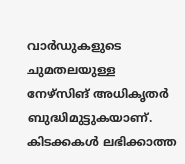വാർഡുകളുടെ ചുമതലയുള്ള നേഴ്‌സിങ് അധികൃതർ ബുദ്ധിമുട്ടുകയാണ്. കിടക്കകൾ ലഭിക്കാത്ത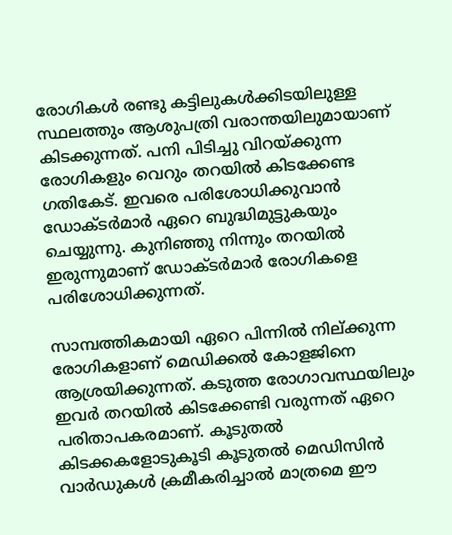രോഗികൾ രണ്ടു കട്ടിലുകൾക്കിടയിലുള്ള സ്ഥലത്തും ആശുപത്രി വരാന്തയിലുമായാണ് കിടക്കുന്നത്. പനി പിടിച്ചു വിറയ്ക്കുന്ന രോഗികളും വെറും തറയിൽ കിടക്കേണ്ട ഗതികേട്. ഇവരെ പരിശോധിക്കുവാൻ ഡോക്ടർമാർ ഏറെ ബുദ്ധിമുട്ടുകയും ചെയ്യുന്നു. കുനിഞ്ഞു നിന്നും തറയിൽ ഇരുന്നുമാണ് ഡോക്ടർമാർ രോഗികളെ പരിശോധിക്കുന്നത്.

സാമ്പത്തികമായി ഏറെ പിന്നിൽ നില്ക്കുന്ന രോഗികളാണ് മെഡിക്കൽ കോളജിനെ ആശ്രയിക്കുന്നത്. കടുത്ത രോഗാവസ്ഥയിലും ഇവർ തറയിൽ കിടക്കേണ്ടി വരുന്നത് ഏറെ പരിതാപകരമാണ്. കൂടുതൽ കിടക്കകളോടുകൂടി കൂടുതൽ മെഡിസിൻ വാർഡുകൾ ക്രമീകരിച്ചാൽ മാത്രമെ ഈ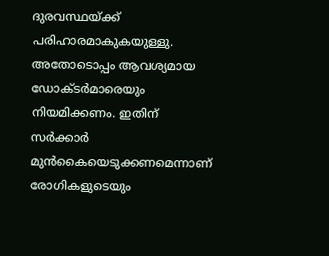ദുരവസ്ഥയ്ക്ക് പരിഹാരമാകുകയുള്ളു. അതോടൊപ്പം ആവശ്യമായ ഡോക്ടർമാരെയും നിയമിക്കണം. ഇതിന് സർക്കാർ മുൻകൈയെടുക്കണമെന്നാണ് രോഗികളുടെയും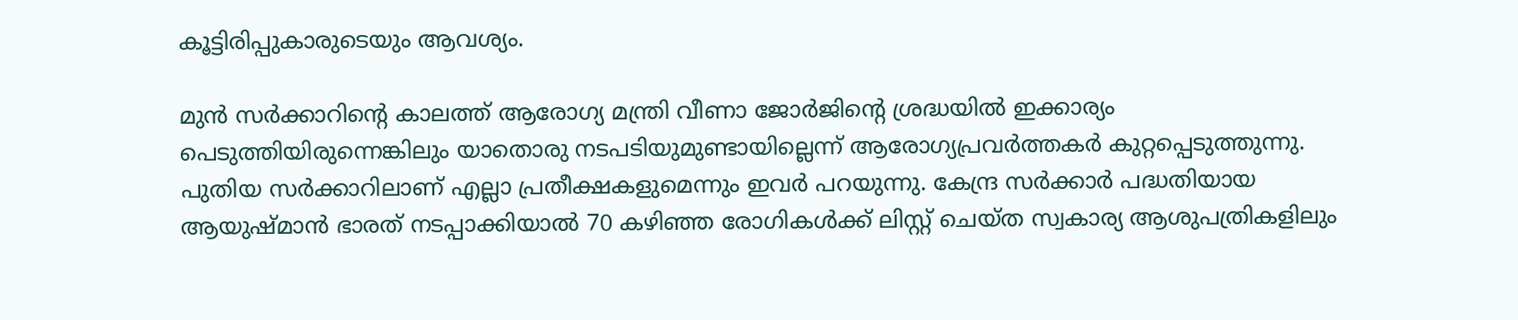കൂട്ടിരിപ്പുകാരുടെയും ആവശ്യം.

മുൻ സർക്കാറിന്‍റെ കാലത്ത് ആരോഗ്യ മന്ത്രി വീണാ ജോർജിന്‍റെ ശ്രദ്ധയിൽ ഇക്കാര്യം പെടുത്തിയിരുന്നെങ്കിലും യാതൊരു നടപടിയുമുണ്ടായില്ലെന്ന് ആരോഗ്യപ്രവർത്തകർ കുറ്റപ്പെടുത്തുന്നു. പുതിയ സർക്കാറിലാണ് എല്ലാ പ്രതീക്ഷകളുമെന്നും ഇവർ പറയുന്നു. കേന്ദ്ര സർക്കാർ പദ്ധതിയായ ആയുഷ്മാൻ ഭാരത് നടപ്പാക്കിയാൽ 70 കഴിഞ്ഞ രോഗികൾക്ക് ലിസ്റ്റ് ചെയ്ത സ്വകാര്യ ആശുപത്രികളിലും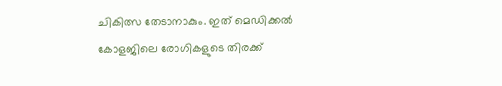ചികിത്സ തേടാനാകും. ഇത് മെഡിക്കൽ കോളജിലെ രോഗികളുടെ തിരക്ക്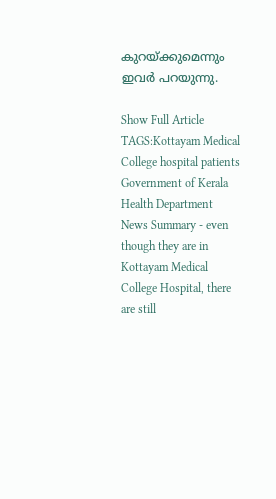കുറയ്ക്കുമെന്നും ഇവർ പറയുന്നു.

Show Full Article
TAGS:Kottayam Medical College hospital patients Government of Kerala Health Department
News Summary - even though they are in Kottayam Medical College Hospital, there are still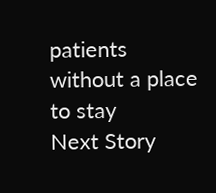patients without a place to stay
Next Story